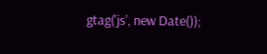gtag('js', new Date());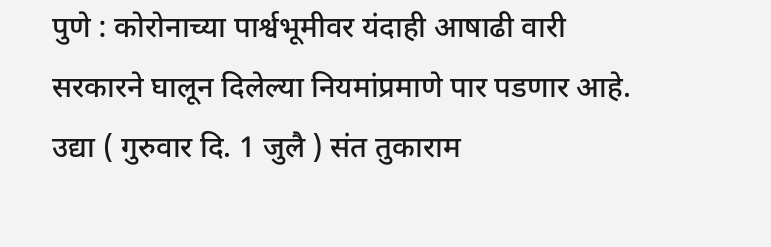पुणे : कोरोनाच्या पार्श्वभूमीवर यंदाही आषाढी वारी सरकारने घालून दिलेल्या नियमांप्रमाणे पार पडणार आहे. उद्या ( गुरुवार दि. 1 जुलै ) संत तुकाराम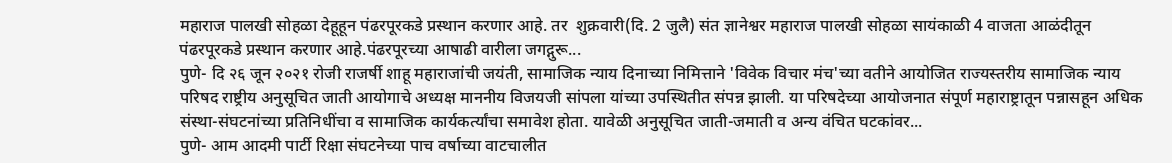महाराज पालखी सोहळा देहूहून पंढरपूरकडे प्रस्थान करणार आहे. तर  शुक्रवारी(दि. 2 जुलै) संत ज्ञानेश्वर महाराज पालखी सोहळा सायंकाळी 4 वाजता आळंदीतून पंढरपूरकडे प्रस्थान करणार आहे.पंढरपूरच्या आषाढी वारीला जगद्गुरू...
पुणे- दि २६ जून २०२१ रोजी राजर्षी शाहू महाराजांची जयंती, सामाजिक न्याय दिनाच्या निमित्ताने 'विवेक विचार मंच'च्या वतीने आयोजित राज्यस्तरीय सामाजिक न्याय परिषद राष्ट्रीय अनुसूचित जाती आयोगाचे अध्यक्ष माननीय विजयजी सांपला यांच्या उपस्थितीत संपन्न झाली. या परिषदेच्या आयोजनात संपूर्ण महाराष्ट्रातून पन्नासहून अधिक संस्था-संघटनांच्या प्रतिनिधींचा व सामाजिक कार्यकर्त्यांचा समावेश होता. यावेळी अनुसूचित जाती-जमाती व अन्य वंचित घटकांवर...
पुणे- आम आदमी पार्टी रिक्षा संघटनेच्या पाच वर्षाच्या वाटचालीत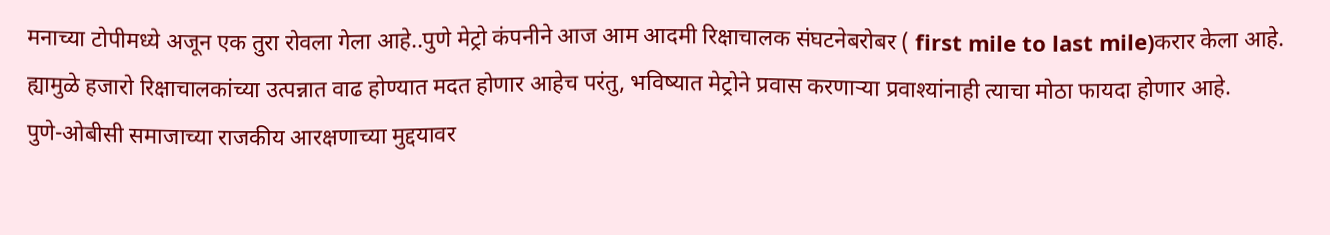मनाच्या टोपीमध्ये अजून एक तुरा रोवला गेला आहे..पुणे मेट्रो कंपनीने आज आम आदमी रिक्षाचालक संघटनेबरोबर ( first mile to last mile)करार केला आहे. ह्यामुळे हजारो रिक्षाचालकांच्या उत्पन्नात वाढ होण्यात मदत होणार आहेच परंतु, भविष्यात मेट्रोने प्रवास करणाऱ्या प्रवाश्यांनाही त्याचा मोठा फायदा होणार आहे.
पुणे-ओबीसी समाजाच्या राजकीय आरक्षणाच्या मुद्दयावर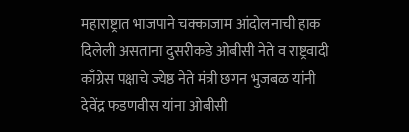महाराष्ट्रात भाजपाने चक्काजाम आंदोलनाची हाक दिलेली असताना दुसरीकडे ओबीसी नेते व राष्ट्रवादी काँग्रेस पक्षाचे ज्येष्ठ नेते मंत्री छगन भुजबळ यांनी देवेंद्र फडणवीस यांना ओबीसी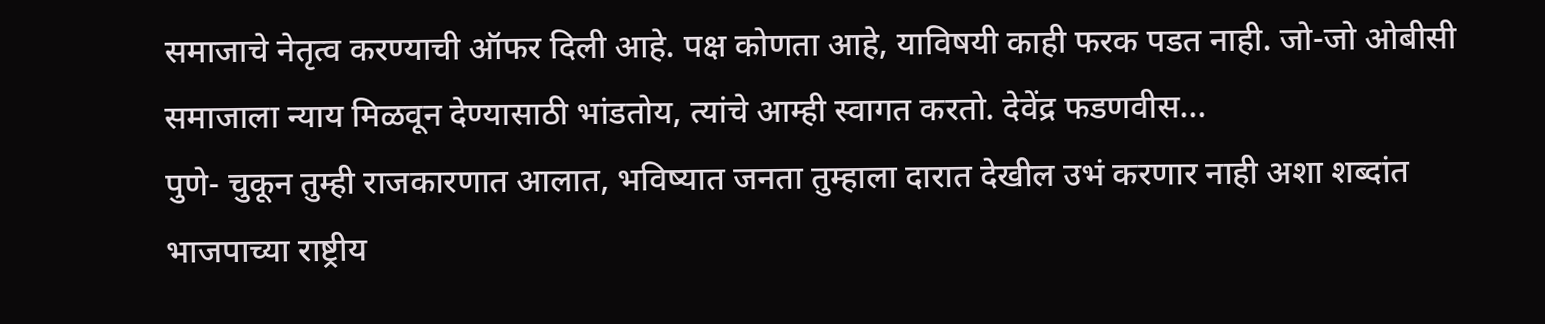समाजाचे नेतृत्व करण्याची ऑफर दिली आहे. पक्ष कोणता आहे, याविषयी काही फरक पडत नाही. जो-जो ओबीसी समाजाला न्याय मिळवून देण्यासाठी भांडतोय, त्यांचे आम्ही स्वागत करतो. देवेंद्र फडणवीस...
पुणे- चुकून तुम्ही राजकारणात आलात, भविष्यात जनता तुम्हाला दारात देखील उभं करणार नाही अशा शब्दांत भाजपाच्या राष्ट्रीय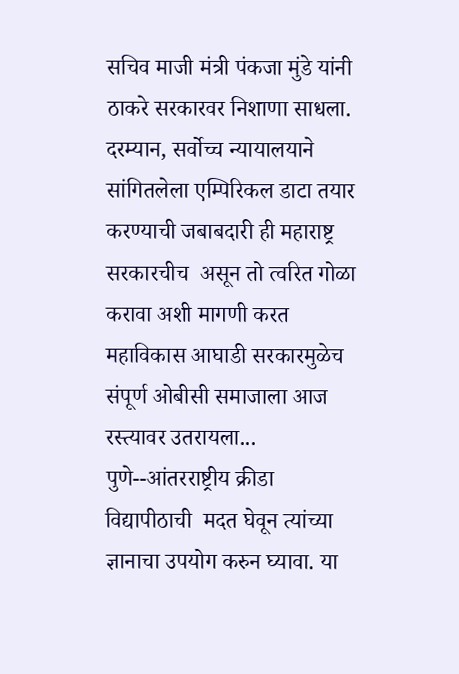सचिव माजी मंत्री पंकजा मुंडे यांनी ठाकरे सरकारवर निशाणा साधला. दरम्यान, सर्वोच्च न्यायालयाने  सांगितलेला एम्पिरिकल डाटा तयार करण्याची जबाबदारी ही महाराष्ट्र सरकारचीच  असून तो त्वरित गोळा करावा अशी मागणी करत महाविकास आघाडी सरकारमुळेच संपूर्ण ओबीसी समाजाला आज रस्त्यावर उतरायला...
पुणे--आंतरराष्ट्रीय क्रीडा विद्यापीठाची  मदत घेवून त्यांच्या ज्ञानाचा उपयोग करुन घ्यावा. या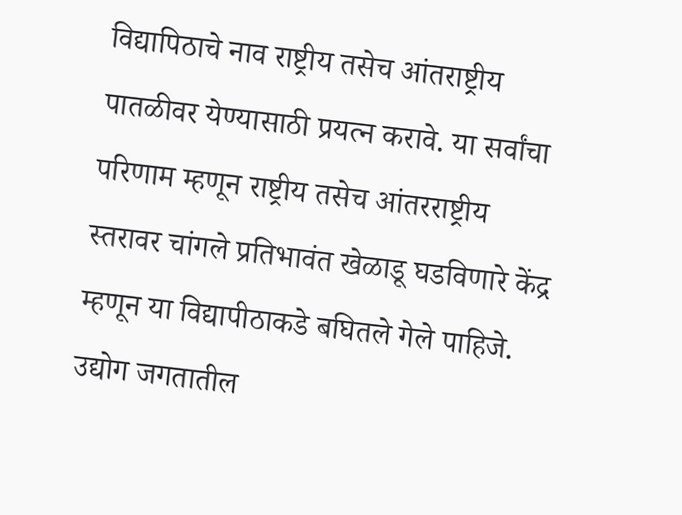विद्यापिठाचे नाव राष्ट्रीय तसेच आंतराष्ट्रीय पातळीवर येण्यासाठी प्रयत्न करावे. या सर्वांचा परिणाम म्हणून राष्ट्रीय तसेच आंतरराष्ट्रीय स्तरावर चांगले प्रतिभावंत खेळाडू घडविणारे केंद्र म्हणून या विद्यापीठाकडे बघितले गेले पाहिजे. उद्योग जगतातील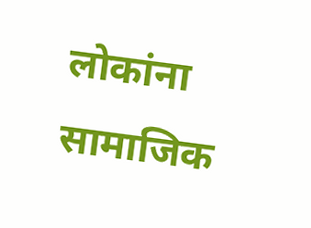लोकांना सामाजिक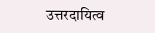उत्तरदायित्व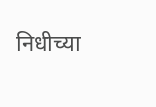निधीच्या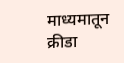माध्यमातून क्रीडा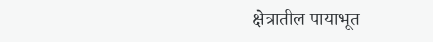क्षेत्रातील पायाभूत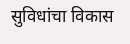सुविधांचा विकास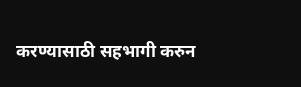करण्यासाठी सहभागी करुन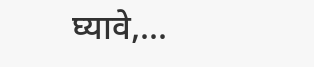घ्यावे,...